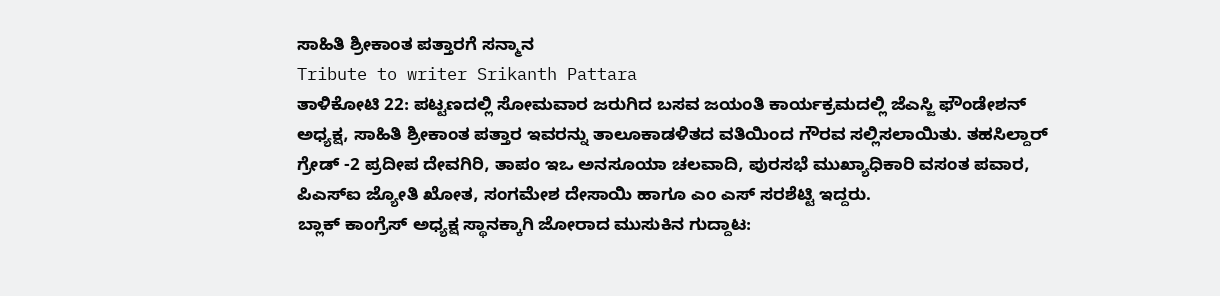ಸಾಹಿತಿ ಶ್ರೀಕಾಂತ ಪತ್ತಾರಗೆ ಸನ್ಮಾನ
Tribute to writer Srikanth Pattara
ತಾಳಿಕೋಟಿ 22: ಪಟ್ಟಣದಲ್ಲಿ ಸೋಮವಾರ ಜರುಗಿದ ಬಸವ ಜಯಂತಿ ಕಾರ್ಯಕ್ರಮದಲ್ಲಿ ಜೆಎಸ್ಜಿ ಫೌಂಡೇಶನ್ ಅಧ್ಯಕ್ಷ, ಸಾಹಿತಿ ಶ್ರೀಕಾಂತ ಪತ್ತಾರ ಇವರನ್ನು ತಾಲೂಕಾಡಳಿತದ ವತಿಯಿಂದ ಗೌರವ ಸಲ್ಲಿಸಲಾಯಿತು. ತಹಸಿಲ್ದಾರ್ ಗ್ರೇಡ್ -2 ಪ್ರದೀಪ ದೇವಗಿರಿ, ತಾಪಂ ಇಒ ಅನಸೂಯಾ ಚಲವಾದಿ, ಪುರಸಭೆ ಮುಖ್ಯಾಧಿಕಾರಿ ವಸಂತ ಪವಾರ, ಪಿಎಸ್ಐ ಜ್ಯೋತಿ ಖೋತ, ಸಂಗಮೇಶ ದೇಸಾಯಿ ಹಾಗೂ ಎಂ ಎಸ್ ಸರಶೆಟ್ಟಿ ಇದ್ದರು.
ಬ್ಲಾಕ್ ಕಾಂಗ್ರೆಸ್ ಅಧ್ಯಕ್ಷ ಸ್ಥಾನಕ್ಕಾಗಿ ಜೋರಾದ ಮುಸುಕಿನ ಗುದ್ದಾಟ: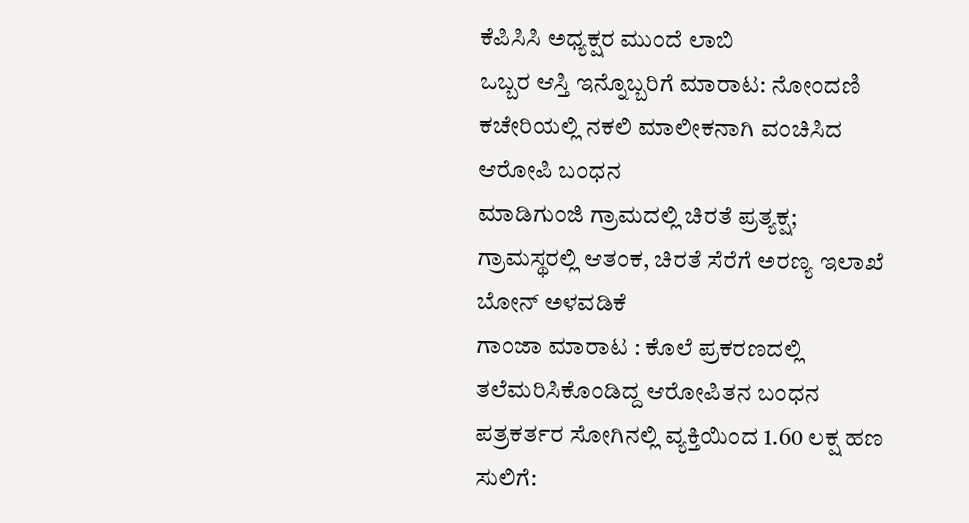ಕೆಪಿಸಿಸಿ ಅಧ್ಯಕ್ಷರ ಮುಂದೆ ಲಾಬಿ
ಒಬ್ಬರ ಆಸ್ತಿ ಇನ್ನೊಬ್ಬರಿಗೆ ಮಾರಾಟ: ನೋಂದಣಿ ಕಚೇರಿಯಲ್ಲಿ ನಕಲಿ ಮಾಲೀಕನಾಗಿ ವಂಚಿಸಿದ ಆರೋಪಿ ಬಂಧನ
ಮಾಡಿಗುಂಜಿ ಗ್ರಾಮದಲ್ಲಿ ಚಿರತೆ ಪ್ರತ್ಯಕ್ಷ; ಗ್ರಾಮಸ್ಥರಲ್ಲಿ ಆತಂಕ, ಚಿರತೆ ಸೆರೆಗೆ ಅರಣ್ಯ ಇಲಾಖೆ ಬೋನ್ ಅಳವಡಿಕೆ
ಗಾಂಜಾ ಮಾರಾಟ : ಕೊಲೆ ಪ್ರಕರಣದಲ್ಲಿ ತಲೆಮರಿಸಿಕೊಂಡಿದ್ದ ಆರೋಪಿತನ ಬಂಧನ
ಪತ್ರಕರ್ತರ ಸೋಗಿನಲ್ಲಿ ವ್ಯಕ್ತಿಯಿಂದ 1.60 ಲಕ್ಷ ಹಣ ಸುಲಿಗೆ: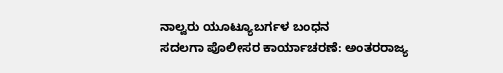ನಾಲ್ವರು ಯೂಟ್ಯೂಬರ್ಗಳ ಬಂಧನ
ಸದಲಗಾ ಪೊಲೀಸರ ಕಾರ್ಯಾಚರಣೆ: ಅಂತರರಾಜ್ಯ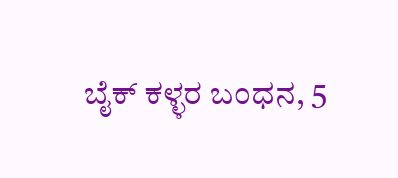ಬೈಕ್ ಕಳ್ಳರ ಬಂಧನ, 5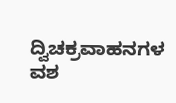ದ್ವಿಚಕ್ರವಾಹನಗಳ ವಶ